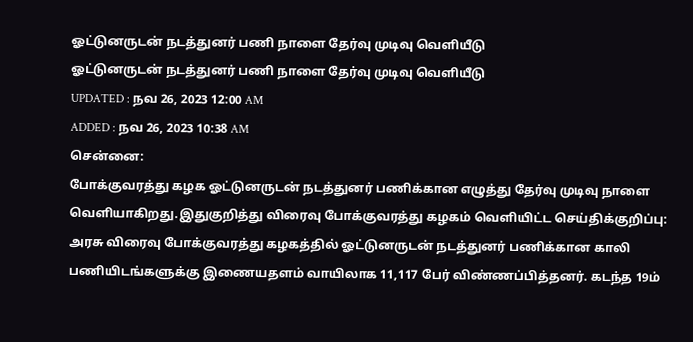ஓட்டுனருடன் நடத்துனர் பணி நாளை தேர்வு முடிவு வெளியீடு
ஓட்டுனருடன் நடத்துனர் பணி நாளை தேர்வு முடிவு வெளியீடு
UPDATED : நவ 26, 2023 12:00 AM
ADDED : நவ 26, 2023 10:38 AM
சென்னை:
போக்குவரத்து கழக ஓட்டுனருடன் நடத்துனர் பணிக்கான எழுத்து தேர்வு முடிவு நாளை வெளியாகிறது.இதுகுறித்து விரைவு போக்குவரத்து கழகம் வெளியிட்ட செய்திக்குறிப்பு:
அரசு விரைவு போக்குவரத்து கழகத்தில் ஓட்டுனருடன் நடத்துனர் பணிக்கான காலி பணியிடங்களுக்கு இணையதளம் வாயிலாக 11,117 பேர் விண்ணப்பித்தனர். கடந்த 19ம்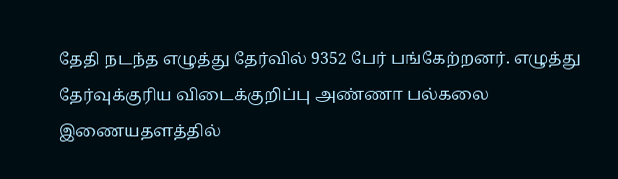தேதி நடந்த எழுத்து தேர்வில் 9352 பேர் பங்கேற்றனர். எழுத்து தேர்வுக்குரிய விடைக்குறிப்பு அண்ணா பல்கலை இணையதளத்தில்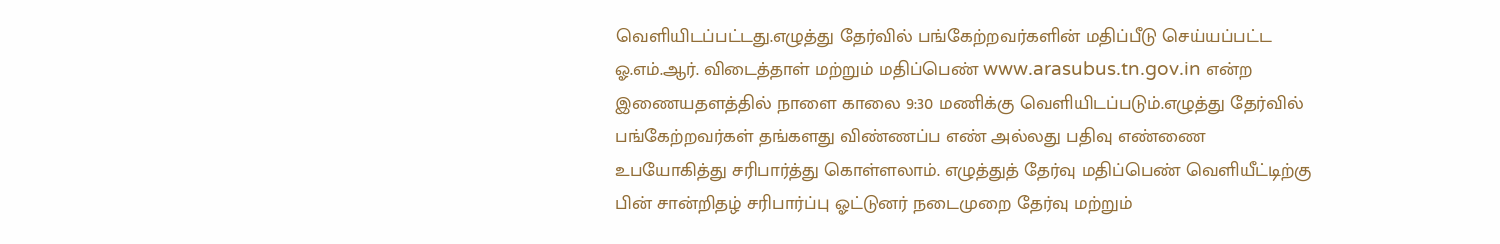வெளியிடப்பட்டது.எழுத்து தேர்வில் பங்கேற்றவர்களின் மதிப்பீடு செய்யப்பட்ட ஓ.எம்.ஆர். விடைத்தாள் மற்றும் மதிப்பெண் www.arasubus.tn.gov.in என்ற இணையதளத்தில் நாளை காலை 9:30 மணிக்கு வெளியிடப்படும்.எழுத்து தேர்வில் பங்கேற்றவர்கள் தங்களது விண்ணப்ப எண் அல்லது பதிவு எண்ணை உபயோகித்து சரிபார்த்து கொள்ளலாம். எழுத்துத் தேர்வு மதிப்பெண் வெளியீட்டிற்கு பின் சான்றிதழ் சரிபார்ப்பு ஓட்டுனர் நடைமுறை தேர்வு மற்றும்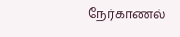நேர்காணல்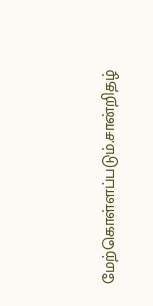மேற்கொள்ளப்படும்.சான்றிதழ்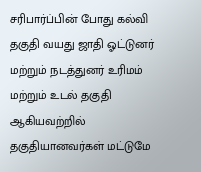சரிபார்ப்பின் போது கல்வி தகுதி வயது ஜாதி ஓட்டுனர் மற்றும் நடத்துனர் உரிமம் மற்றும் உடல் தகுதி ஆகியவற்றில் தகுதியானவர்கள் மட்டுமே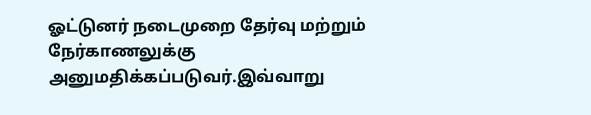ஓட்டுனர் நடைமுறை தேர்வு மற்றும் நேர்காணலுக்கு அனுமதிக்கப்படுவர்.இவ்வாறு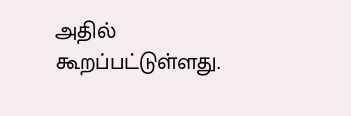அதில் கூறப்பட்டுள்ளது.